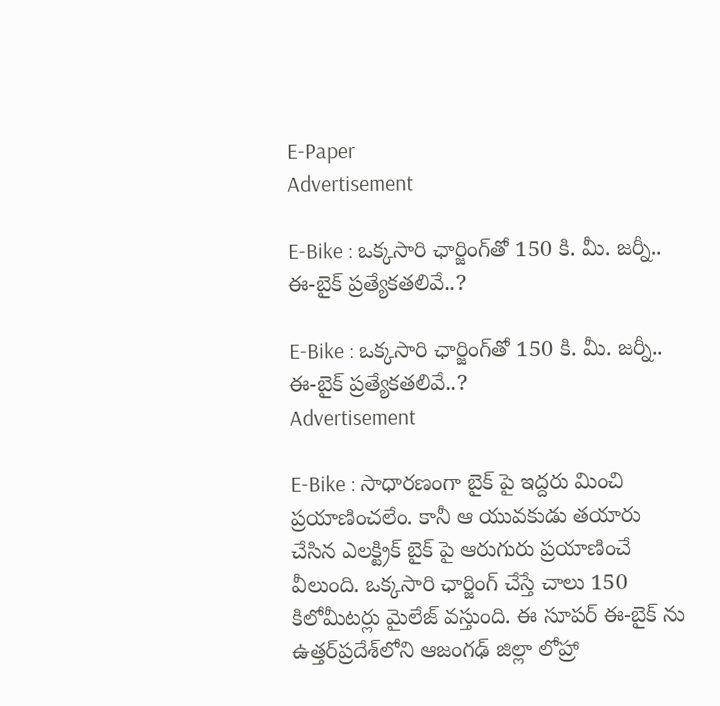E-Paper
Advertisement

E-Bike : ఒక్కసారి ఛార్జింగ్‌తో 150 కి. మీ. జర్నీ.. ఈ-బైక్ ప్రత్యేకతలివే..?

E-Bike : ఒక్కసారి ఛార్జింగ్‌తో 150 కి. మీ. జర్నీ.. ఈ-బైక్ ప్రత్యేకతలివే..?
Advertisement

E-Bike : సాధారణంగా బైక్ పై ఇద్దరు మించి ప్రయాణించలేం. కానీ ఆ యువకుడు తయారు చేసిన ఎలక్ట్రిక్ బైక్ పై ఆరుగురు ప్రయాణించే వీలుంది. ఒక్కసారి ఛార్జింగ్ చేస్తే చాలు 150 కిలోమీటర్లు మైలేజ్ వస్తుంది. ఈ సూపర్ ఈ-బైక్ ను ఉత్తర్‌ప్రదేశ్‌లోని ఆజంగఢ్‌ జిల్లా లోహ్రా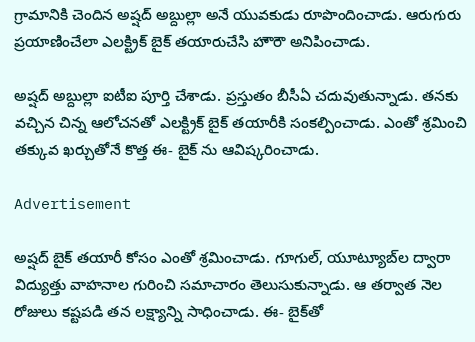గ్రామానికి చెందిన అష్షద్‌ అబ్దుల్లా అనే యువకుడు రూపొందించాడు. ఆరుగురు ప్రయాణించేలా ఎలక్ట్రిక్‌ బైక్‌ తయారుచేసి హౌరౌ అనిపించాడు.

అష్షద్ అబ్దుల్లా ఐటీఐ పూర్తి చేశాడు. ప్రస్తుతం బీసీఏ చదువుతున్నాడు. తనకు వచ్చిన చిన్న ఆలోచనతో ఎలక్ట్రిక్‌ బైక్‌ తయారీకి సంకల్పించాడు. ఎంతో శ్రమించి తక్కువ ఖర్చుతోనే కొత్త ఈ- బైక్ ను ఆవిష్కరించాడు.

Advertisement

అష్షద్ బైక్ తయారీ కోసం ఎంతో శ్రమించాడు. గూగుల్‌, యూట్యూబ్‌ల ద్వారా విద్యుత్తు వాహనాల గురించి సమాచారం తెలుసుకున్నాడు. ఆ తర్వాత నెల రోజులు కష్టపడి తన లక్ష్యాన్ని సాధించాడు. ఈ- బైక్‌తో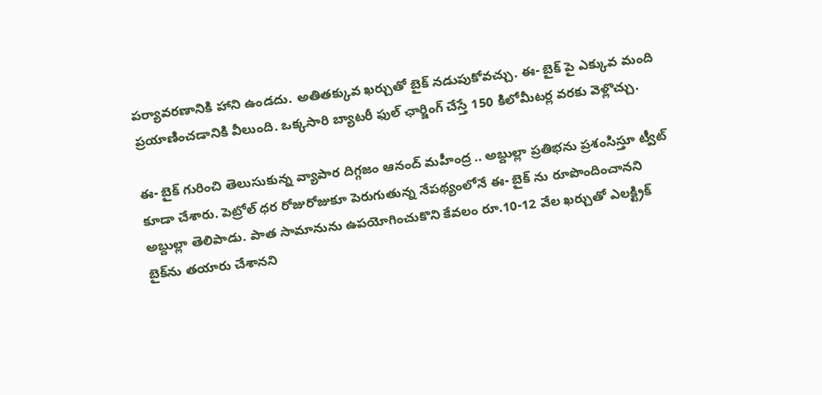పర్యావరణానికి హాని ఉండదు. అతితక్కువ ఖర్చుతో బైక్ నడుపుకోవచ్చు. ఈ- బైక్ పై ఎక్కువ మంది ప్రయాణించడానికి వీలుంది. ఒక్కసారి బ్యాటరీ ఫుల్ ఛార్జింగ్‌ చేస్తే 150 కిలోమీటర్ల వరకు వెళ్లొచ్చు.

ఈ- బైక్‌ గురించి తెలుసుకున్న వ్యాపార దిగ్గజం ఆనంద్‌ మహీంద్ర .. అబ్దుల్లా ప్రతిభను ప్రశంసిస్తూ ట్వీట్‌ కూడా చేశారు. పెట్రోల్‌ ధర రోజురోజుకూ పెరుగుతున్న నేపథ్యంలోనే ఈ- బైక్ ను రూపొందించానని అబ్దుల్లా తెలిపాడు. పాత సామానును ఉపయోగించుకొని కేవలం రూ.10-12 వేల ఖర్చుతో ఎలక్ట్రిక్‌ బైక్‌ను తయారు చేశానని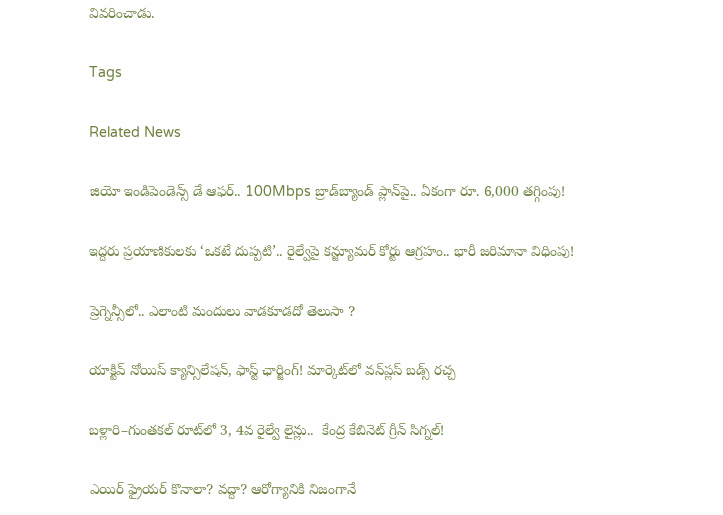వివరించాడు.

Tags

Related News

జియో ఇండిపెండెన్స్ డే ఆఫర్.. 100Mbps బ్రాడ్‌బ్యాండ్ ప్లాన్‌పై.. ఏకంగా రూ. 6,000 తగ్గింపు!

ఇద్దరు ప్రయాణికులకు ‘ఒకటే దుప్పటి’.. రైల్వేపై కన్జ్యూమర్ కోర్టు ఆగ్రహం.. భారీ జరిమానా విధింపు!

ప్రెగ్నెన్సీలో.. ఎలాంటి మందులు వాడకూడదో తెలుసా ?

యాక్టివ్ నోయిస్ క్యాన్సిలేషన్, ఫాస్ట్ ఛార్జింగ్! మార్కెట్‌లో వన్‌ప్లస్ బడ్స్ రచ్చ

బళ్లారి–గుంతకల్ రూట్‌లో 3, 4వ రైల్వే లైన్లు..  కేంద్ర కేబినెట్ గ్రీన్ సిగ్నల్!

ఎయిర్ ఫ్రైయర్ కొనాలా? వద్దా? ఆరోగ్యానికి నిజంగానే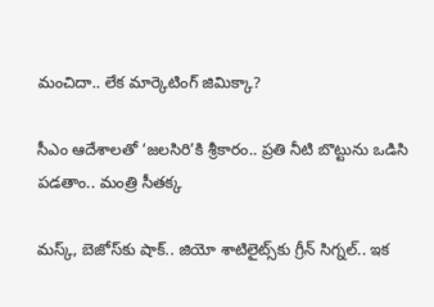మంచిదా.. లేక మార్కెటింగ్ జిమిక్కా?

సీఎం ఆదేశాలతో ‘జలసిరి’కి శ్రీకారం.. ప్రతి నీటి బొట్టును ఒడిసి పడతాం.. మంత్రి సీతక్క

మస్క్, బెజోస్‌కు షాక్.. జియో శాటిలైట్స్‌కు గ్రీన్ సిగ్నల్.. ఇక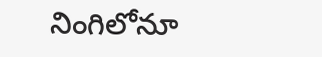నింగిలోనూ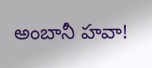అంబానీ హవా!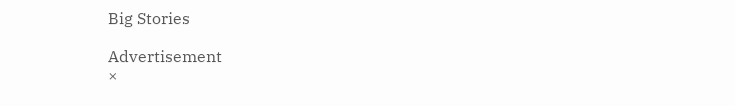Big Stories

Advertisement
×